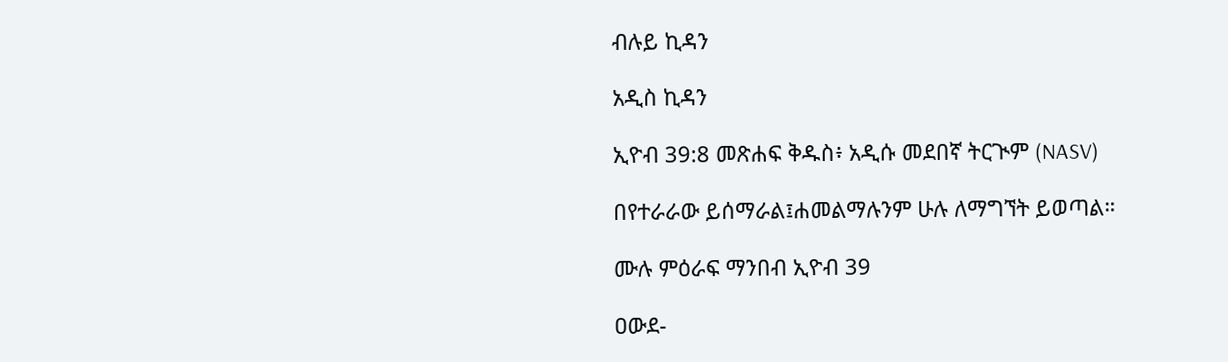ብሉይ ኪዳን

አዲስ ኪዳን

ኢዮብ 39:8 መጽሐፍ ቅዱስ፥ አዲሱ መደበኛ ትርጒም (NASV)

በየተራራው ይሰማራል፤ሐመልማሉንም ሁሉ ለማግኘት ይወጣል።

ሙሉ ምዕራፍ ማንበብ ኢዮብ 39

ዐውደ-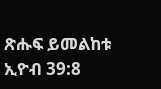ጽሑፍ ይመልከቱ ኢዮብ 39:8